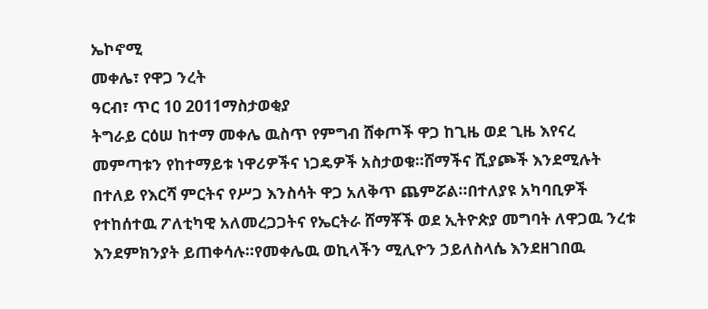ኤኮኖሚ
መቀሌ፣ የዋጋ ንረት
ዓርብ፣ ጥር 10 2011ማስታወቂያ
ትግራይ ርዕሠ ከተማ መቀሌ ዉስጥ የምግብ ሸቀጦች ዋጋ ከጊዜ ወደ ጊዜ እየናረ መምጣቱን የከተማይቱ ነዋሪዎችና ነጋዴዎች አስታወቁ።ሸማችና ሺያጮች እንደሚሉት በተለይ የእርሻ ምርትና የሥጋ እንስሳት ዋጋ አለቅጥ ጨምሯል።በተለያዩ አካባቢዎች የተከሰተዉ ፖለቲካዊ አለመረጋጋትና የኤርትራ ሸማቾች ወደ ኢትዮጵያ መግባት ለዋጋዉ ንረቱ እንደምክንያት ይጠቀሳሉ።የመቀሌዉ ወኪላችን ሚሊዮን ኃይለስላሴ እንደዘገበዉ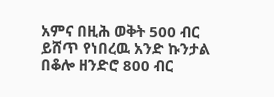አምና በዚሕ ወቅት 500 ብር ይሸጥ የነበረዉ አንድ ኩንታል በቆሎ ዘንድሮ 800 ብር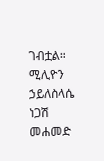ገብቷል።
ሚሊዮን ኃይለስላሴ
ነጋሽ መሐመድ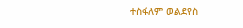ተስፋለም ወልደየስ